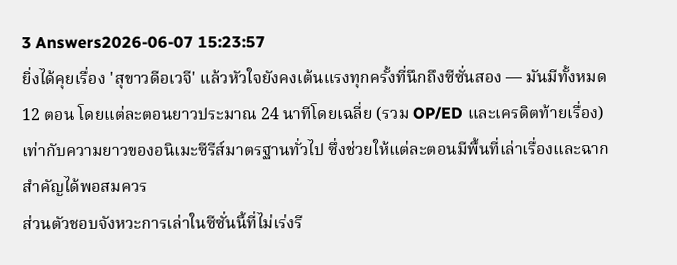3 Answers2026-06-07 15:23:57
ยิ่งได้คุยเรื่อง 'สุขาวดีอเวจี' แล้วหัวใจยังคงเต้นแรงทุกครั้งที่นึกถึงซีซั่นสอง — มันมีทั้งหมด 12 ตอน โดยแต่ละตอนยาวประมาณ 24 นาทีโดยเฉลี่ย (รวม OP/ED และเครดิตท้ายเรื่อง) เท่ากับความยาวของอนิเมะซีรีส์มาตรฐานทั่วไป ซึ่งช่วยให้แต่ละตอนมีพื้นที่เล่าเรื่องและฉากสำคัญได้พอสมควร
ส่วนตัวชอบจังหวะการเล่าในซีซั่นนี้ที่ไม่เร่งรี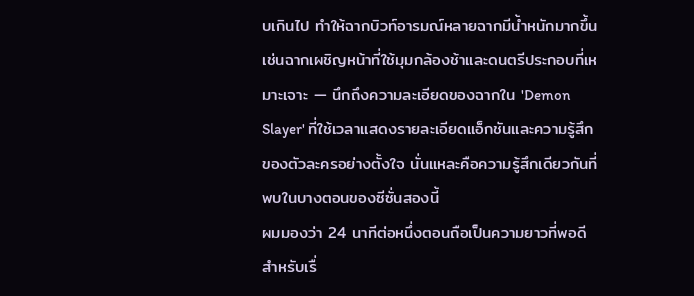บเกินไป ทำให้ฉากบิวท์อารมณ์หลายฉากมีน้ำหนักมากขึ้น เช่นฉากเผชิญหน้าที่ใช้มุมกล้องช้าและดนตรีประกอบที่เหมาะเจาะ — นึกถึงความละเอียดของฉากใน 'Demon Slayer' ที่ใช้เวลาแสดงรายละเอียดแอ็กชันและความรู้สึกของตัวละครอย่างตั้งใจ นั่นแหละคือความรู้สึกเดียวกันที่พบในบางตอนของซีซั่นสองนี้
ผมมองว่า 24 นาทีต่อหนึ่งตอนถือเป็นความยาวที่พอดีสำหรับเรื่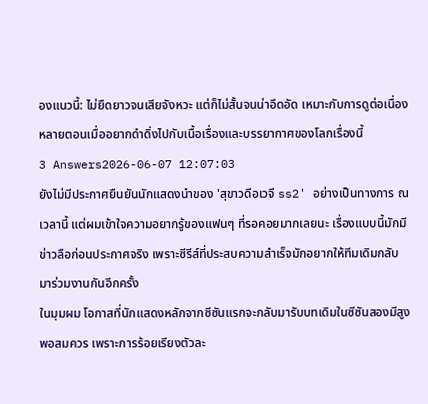องแนวนี้: ไม่ยืดยาวจนเสียจังหวะ แต่ก็ไม่สั้นจนน่าอึดอัด เหมาะกับการดูต่อเนื่องหลายตอนเมื่ออยากดำดิ่งไปกับเนื้อเรื่องและบรรยากาศของโลกเรื่องนี้
3 Answers2026-06-07 12:07:03
ยังไม่มีประกาศยืนยันนักแสดงนำของ 'สุขาวดีอเวจี ss2' อย่างเป็นทางการ ณ เวลานี้ แต่ผมเข้าใจความอยากรู้ของแฟนๆ ที่รอคอยมากเลยนะ เรื่องแบบนี้มักมีข่าวลือก่อนประกาศจริง เพราะซีรีส์ที่ประสบความสำเร็จมักอยากให้ทีมเดิมกลับมาร่วมงานกันอีกครั้ง
ในมุมผม โอกาสที่นักแสดงหลักจากซีซันแรกจะกลับมารับบทเดิมในซีซันสองมีสูงพอสมควร เพราะการร้อยเรียงตัวละ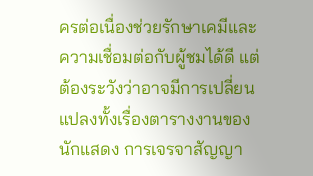ครต่อเนื่องช่วยรักษาเคมีและความเชื่อมต่อกับผู้ชมได้ดี แต่ต้องระวังว่าอาจมีการเปลี่ยนแปลงทั้งเรื่องตารางงานของนักแสดง การเจรจาสัญญา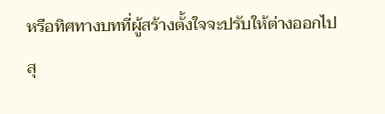หรือทิศทางบทที่ผู้สร้างตั้งใจจะปรับให้ต่างออกไป
สุ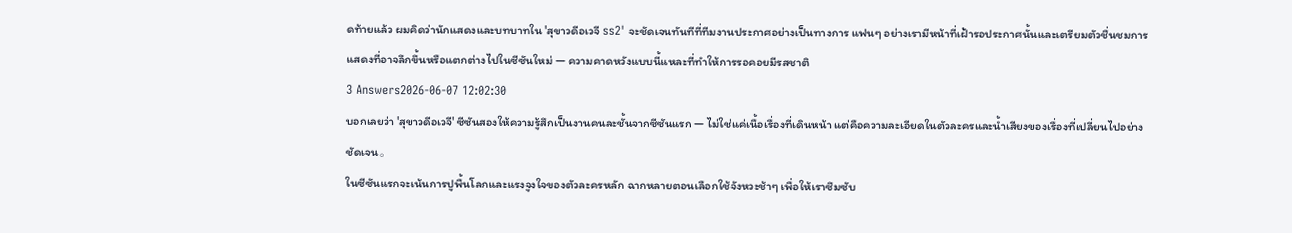ดท้ายแล้ว ผมคิดว่านักแสดงและบทบาทใน 'สุขาวดีอเวจี ss2' จะชัดเจนทันทีที่ทีมงานประกาศอย่างเป็นทางการ แฟนๆ อย่างเรามีหน้าที่เฝ้ารอประกาศนั้นและเตรียมตัวชื่นชมการแสดงที่อาจลึกขึ้นหรือแตกต่างไปในซีซันใหม่ — ความคาดหวังแบบนี้แหละที่ทำให้การรอคอยมีรสชาติ
3 Answers2026-06-07 12:02:30
บอกเลยว่า 'สุขาวดีอเวจี' ซีซันสองให้ความรู้สึกเป็นงานคนละชั้นจากซีซันแรก — ไม่ใช่แค่เนื้อเรื่องที่เดินหน้า แต่คือความละเอียดในตัวละครและน้ำเสียงของเรื่องที่เปลี่ยนไปอย่างชัดเจน。
ในซีซันแรกจะเน้นการปูพื้นโลกและแรงจูงใจของตัวละครหลัก ฉากหลายตอนเลือกใช้จังหวะช้าๆ เพื่อให้เราซึมซับ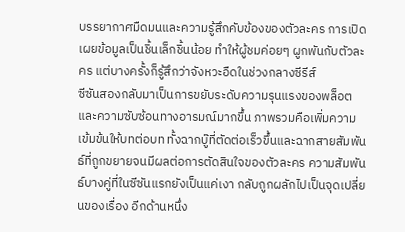บรรยากาศมืดมนและความรู้สึกคับข้องของตัวละคร การเปิดเผยข้อมูลเป็นชิ้นเล็กชิ้นน้อย ทำให้ผู้ชมค่อยๆ ผูกพันกับตัวละคร แต่บางครั้งก็รู้สึกว่าจังหวะอืดในช่วงกลางซีรีส์
ซีซันสองกลับมาเป็นการขยับระดับความรุนแรงของพล็อตและความซับซ้อนทางอารมณ์มากขึ้น ภาพรวมคือเพิ่มความเข้มข้นให้บทต่อบท ทั้งฉากบู๊ที่ตัดต่อเร็วขึ้นและฉากสายสัมพันธ์ที่ถูกขยายจนมีผลต่อการตัดสินใจของตัวละคร ความสัมพันธ์บางคู่ที่ในซีซันแรกยังเป็นแค่เงา กลับถูกผลักไปเป็นจุดเปลี่ยนของเรื่อง อีกด้านหนึ่ง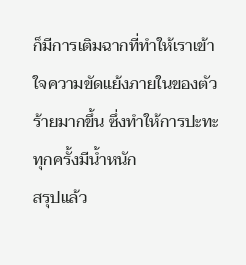ก็มีการเติมฉากที่ทำให้เราเข้าใจความขัดแย้งภายในของตัวร้ายมากขึ้น ซึ่งทำให้การปะทะทุกครั้งมีน้ำหนัก
สรุปแล้ว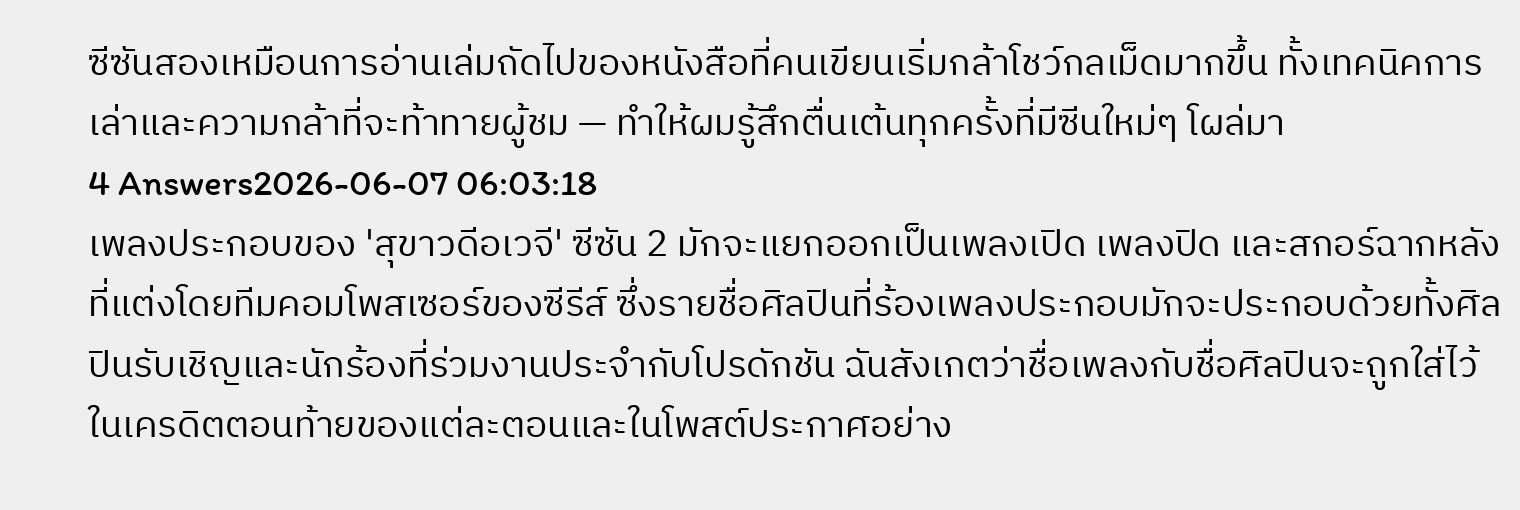ซีซันสองเหมือนการอ่านเล่มถัดไปของหนังสือที่คนเขียนเริ่มกล้าโชว์กลเม็ดมากขึ้น ทั้งเทคนิคการเล่าและความกล้าที่จะท้าทายผู้ชม — ทำให้ผมรู้สึกตื่นเต้นทุกครั้งที่มีซีนใหม่ๆ โผล่มา
4 Answers2026-06-07 06:03:18
เพลงประกอบของ 'สุขาวดีอเวจี' ซีซัน 2 มักจะแยกออกเป็นเพลงเปิด เพลงปิด และสกอร์ฉากหลังที่แต่งโดยทีมคอมโพสเซอร์ของซีรีส์ ซึ่งรายชื่อศิลปินที่ร้องเพลงประกอบมักจะประกอบด้วยทั้งศิลปินรับเชิญและนักร้องที่ร่วมงานประจำกับโปรดักชัน ฉันสังเกตว่าชื่อเพลงกับชื่อศิลปินจะถูกใส่ไว้ในเครดิตตอนท้ายของแต่ละตอนและในโพสต์ประกาศอย่าง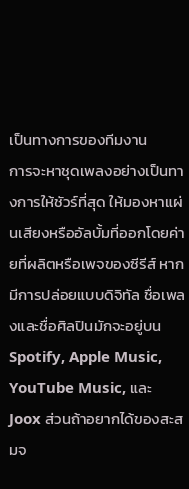เป็นทางการของทีมงาน
การจะหาชุดเพลงอย่างเป็นทางการให้ชัวร์ที่สุด ให้มองหาแผ่นเสียงหรืออัลบั้มที่ออกโดยค่ายที่ผลิตหรือเพจของซีรีส์ หากมีการปล่อยแบบดิจิทัล ชื่อเพลงและชื่อศิลปินมักจะอยู่บน Spotify, Apple Music, YouTube Music, และ Joox ส่วนถ้าอยากได้ของสะสมจ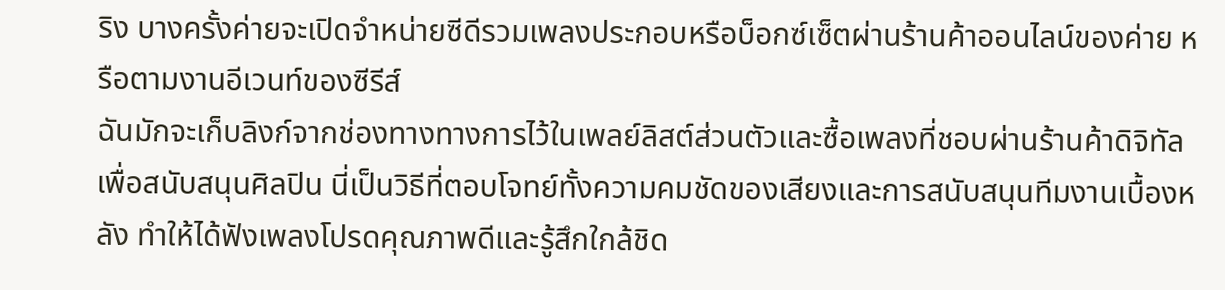ริง บางครั้งค่ายจะเปิดจำหน่ายซีดีรวมเพลงประกอบหรือบ็อกซ์เซ็ตผ่านร้านค้าออนไลน์ของค่าย หรือตามงานอีเวนท์ของซีรีส์
ฉันมักจะเก็บลิงก์จากช่องทางทางการไว้ในเพลย์ลิสต์ส่วนตัวและซื้อเพลงที่ชอบผ่านร้านค้าดิจิทัลเพื่อสนับสนุนศิลปิน นี่เป็นวิธีที่ตอบโจทย์ทั้งความคมชัดของเสียงและการสนับสนุนทีมงานเบื้องหลัง ทำให้ได้ฟังเพลงโปรดคุณภาพดีและรู้สึกใกล้ชิด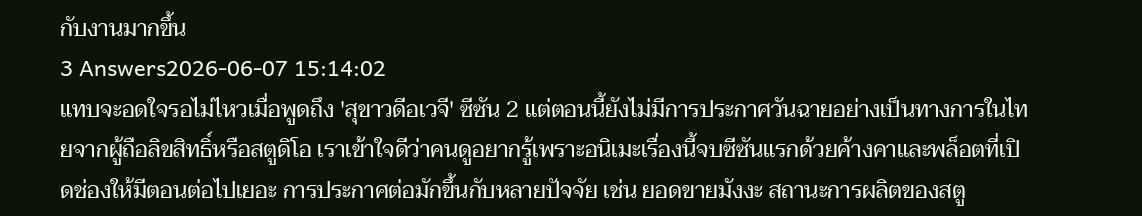กับงานมากขึ้น
3 Answers2026-06-07 15:14:02
แทบจะอดใจรอไม่ไหวเมื่อพูดถึง 'สุขาวดีอเวจี' ซีซัน 2 แต่ตอนนี้ยังไม่มีการประกาศวันฉายอย่างเป็นทางการในไทยจากผู้ถือลิขสิทธิ์หรือสตูดิโอ เราเข้าใจดีว่าคนดูอยากรู้เพราะอนิเมะเรื่องนี้จบซีซันแรกด้วยค้างคาและพล็อตที่เปิดช่องให้มีตอนต่อไปเยอะ การประกาศต่อมักขึ้นกับหลายปัจจัย เช่น ยอดขายมังงะ สถานะการผลิตของสตู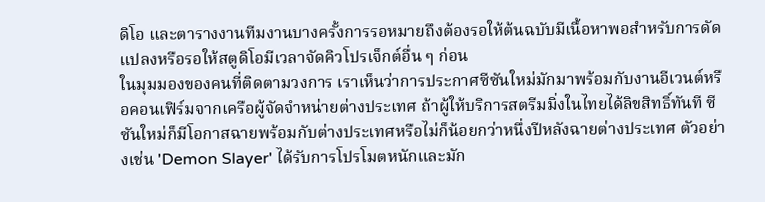ดิโอ และตารางงานทีมงานบางครั้งการรอหมายถึงต้องรอให้ต้นฉบับมีเนื้อหาพอสำหรับการดัดแปลงหรือรอให้สตูดิโอมีเวลาจัดคิวโปรเจ็กต์อื่น ๆ ก่อน
ในมุมมองของคนที่ติดตามวงการ เราเห็นว่าการประกาศซีซันใหม่มักมาพร้อมกับงานอีเวนต์หรือคอนเฟิร์มจากเครือผู้จัดจำหน่ายต่างประเทศ ถ้าผู้ให้บริการสตรีมมิ่งในไทยได้ลิขสิทธิ์ทันที ซีซันใหม่ก็มีโอกาสฉายพร้อมกับต่างประเทศหรือไม่ก็น้อยกว่าหนึ่งปีหลังฉายต่างประเทศ ตัวอย่างเช่น 'Demon Slayer' ได้รับการโปรโมตหนักและมัก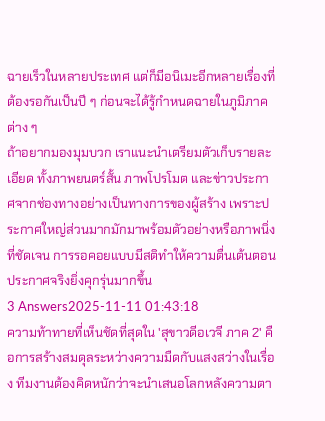ฉายเร็วในหลายประเทศ แต่ก็มีอนิเมะอีกหลายเรื่องที่ต้องรอกันเป็นปี ๆ ก่อนจะได้รู้กำหนดฉายในภูมิภาคต่าง ๆ
ถ้าอยากมองมุมบวก เราแนะนำเตรียมตัวเก็บรายละเอียด ทั้งภาพยนตร์สั้น ภาพโปรโมต และข่าวประกาศจากช่องทางอย่างเป็นทางการของผู้สร้าง เพราะประกาศใหญ่ส่วนมากมักมาพร้อมตัวอย่างหรือภาพนิ่งที่ชัดเจน การรอคอยแบบมีสติทำให้ความตื่นเต้นตอนประกาศจริงยิ่งคุกรุ่นมากขึ้น
3 Answers2025-11-11 01:43:18
ความท้าทายที่เห็นชัดที่สุดใน 'สุขาวดีอเวจี ภาค 2' คือการสร้างสมดุลระหว่างความมืดกับแสงสว่างในเรื่อง ทีมงานต้องคิดหนักว่าจะนำเสนอโลกหลังความตา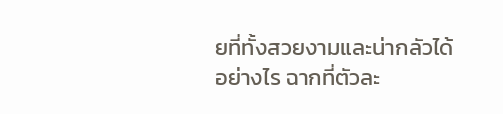ยที่ทั้งสวยงามและน่ากลัวได้อย่างไร ฉากที่ตัวละ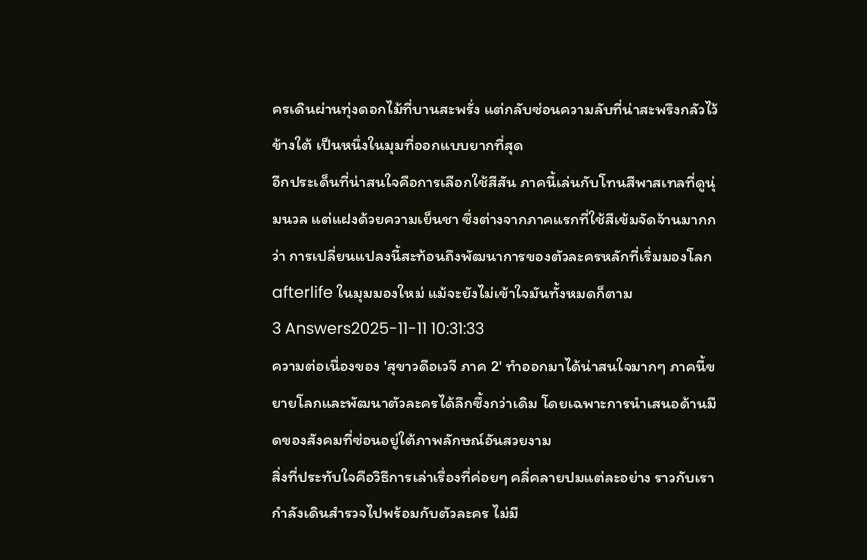ครเดินผ่านทุ่งดอกไม้ที่บานสะพรั่ง แต่กลับซ่อนความลับที่น่าสะพรึงกลัวไว้ข้างใต้ เป็นหนึ่งในมุมที่ออกแบบยากที่สุด
อีกประเด็นที่น่าสนใจคือการเลือกใช้สีสัน ภาคนี้เล่นกับโทนสีพาสเทลที่ดูนุ่มนวล แต่แฝงด้วยความเย็นชา ซึ่งต่างจากภาคแรกที่ใช้สีเข้มจัดจ้านมากกว่า การเปลี่ยนแปลงนี้สะท้อนถึงพัฒนาการของตัวละครหลักที่เริ่มมองโลก afterlife ในมุมมองใหม่ แม้จะยังไม่เข้าใจมันทั้งหมดก็ตาม
3 Answers2025-11-11 10:31:33
ความต่อเนื่องของ 'สุขาวดีอเวจี ภาค 2' ทำออกมาได้น่าสนใจมากๆ ภาคนี้ขยายโลกและพัฒนาตัวละครได้ลึกซึ้งกว่าเดิม โดยเฉพาะการนำเสนอด้านมืดของสังคมที่ซ่อนอยู่ใต้ภาพลักษณ์อันสวยงาม
สิ่งที่ประทับใจคือวิธีการเล่าเรื่องที่ค่อยๆ คลี่คลายปมแต่ละอย่าง ราวกับเรากำลังเดินสำรวจไปพร้อมกับตัวละคร ไม่มี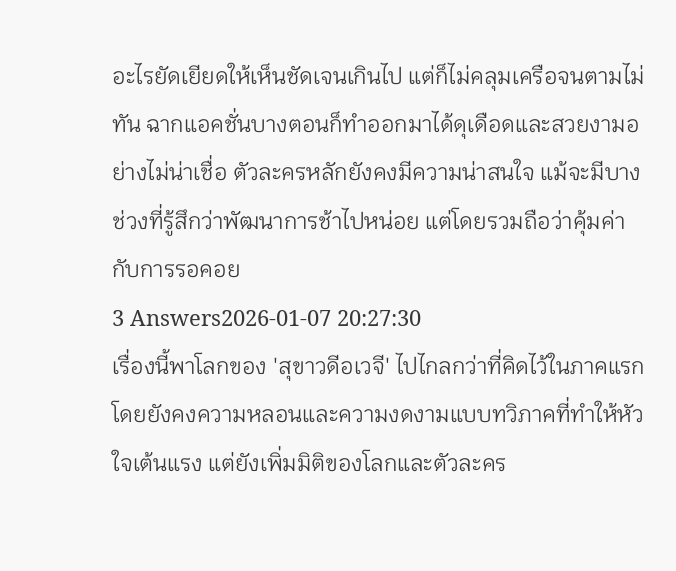อะไรยัดเยียดให้เห็นชัดเจนเกินไป แต่ก็ไม่คลุมเครือจนตามไม่ทัน ฉากแอคชั่นบางตอนก็ทำออกมาได้ดุเดือดและสวยงามอย่างไม่น่าเชื่อ ตัวละครหลักยังคงมีความน่าสนใจ แม้จะมีบางช่วงที่รู้สึกว่าพัฒนาการช้าไปหน่อย แต่โดยรวมถือว่าคุ้มค่ากับการรอคอย
3 Answers2026-01-07 20:27:30
เรื่องนี้พาโลกของ 'สุขาวดีอเวจี' ไปไกลกว่าที่คิดไว้ในภาคแรก โดยยังคงความหลอนและความงดงามแบบทวิภาคที่ทำให้หัวใจเต้นแรง แต่ยังเพิ่มมิติของโลกและตัวละคร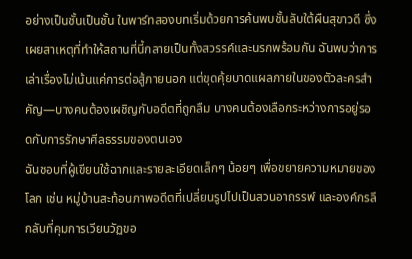อย่างเป็นชั้นเป็นชั้น ในพาร์ทสองบทเริ่มด้วยการค้นพบชั้นลับใต้ผืนสุขาวดี ซึ่งเผยสาเหตุที่ทำให้สถานที่นี้กลายเป็นทั้งสวรรค์และนรกพร้อมกัน ฉันพบว่าการเล่าเรื่องไม่เน้นแค่การต่อสู้ภายนอก แต่ขุดคุ้ยบาดแผลภายในของตัวละครสำคัญ—บางคนต้องเผชิญกับอดีตที่ถูกลืม บางคนต้องเลือกระหว่างการอยู่รอดกับการรักษาศีลธรรมของตนเอง
ฉันชอบที่ผู้เขียนใช้ฉากและรายละเอียดเล็กๆ น้อยๆ เพื่อขยายความหมายของโลก เช่น หมู่บ้านสะท้อนภาพอดีตที่เปลี่ยนรูปไปเป็นสวนอาถรรพ์ และองค์กรลึกลับที่คุมการเวียนวัฏขอ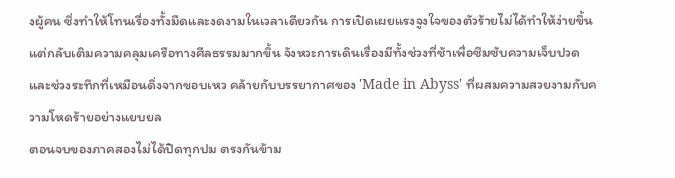งผู้คน ซึ่งทำให้โทนเรื่องทั้งมืดและงดงามในเวลาเดียวกัน การเปิดเผยแรงจูงใจของตัวร้ายไม่ได้ทำให้ง่ายขึ้น แต่กลับเติมความคลุมเครือทางศีลธรรมมากขึ้น จังหวะการเดินเรื่องมีทั้งช่วงที่ช้าเพื่อซึมซับความเจ็บปวด และช่วงระทึกที่เหมือนดิ่งจากขอบเหว คล้ายกับบรรยากาศของ 'Made in Abyss' ที่ผสมความสวยงามกับความโหดร้ายอย่างแยบยล
ตอนจบของภาคสองไม่ได้ปิดทุกปม ตรงกันข้าม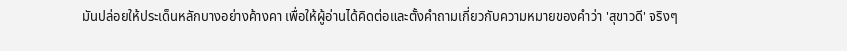มันปล่อยให้ประเด็นหลักบางอย่างค้างคา เพื่อให้ผู้อ่านได้คิดต่อและตั้งคำถามเกี่ยวกับความหมายของคำว่า 'สุขาวดี' จริงๆ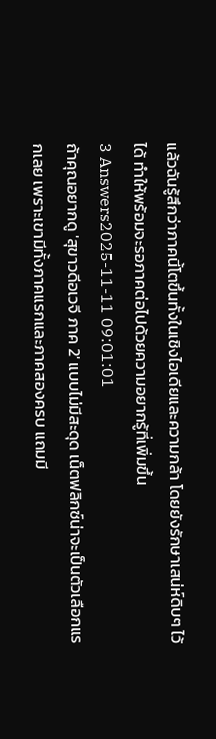แล้วฉันรู้สึกว่าภาคนี้โตขึ้นทั้งในเชิงไอเดียและความกล้า โดยยังรักษาเสน่ห์ดิบๆ ไว้ได้ ทำให้พร้อมจะรอภาคต่อไปด้วยความอยากรู้ที่เพิ่มขึ้น
3 Answers2025-11-11 09:01:01
ถ้าคุณอยากดู 'สุขาวดีอเวจี ภาค 2' แบบไม่มีสะดุด เน็ตฟลิกซ์น่าจะเป็นตัวเลือกแรกเลย เพราะเขามีทั้งภาคแรกและภาคสองครบ แถมมี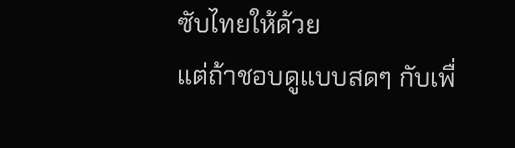ซับไทยให้ด้วย
แต่ถ้าชอบดูแบบสดๆ กับเพื่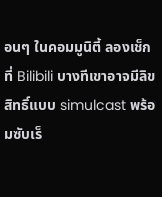อนๆ ในคอมมูนิตี้ ลองเช็กที่ Bilibili บางทีเขาอาจมีลิขสิทธิ์แบบ simulcast พร้อมซับเร็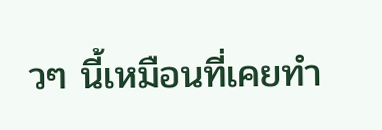วๆ นี้เหมือนที่เคยทำ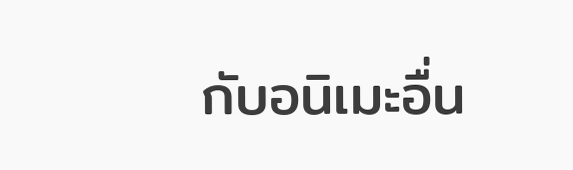กับอนิเมะอื่น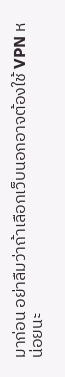มาก่อน อย่าลืมว่าถ้าเลือกเว็บนอกอาจต้องใช้ VPN หน่อยนะ